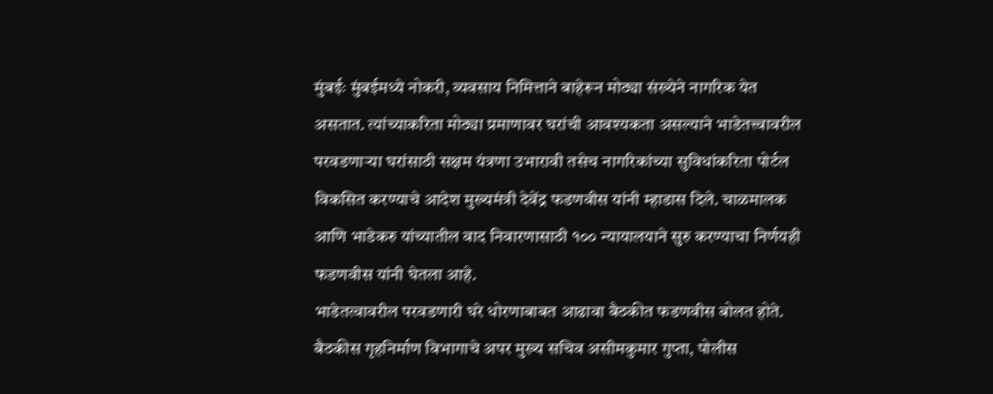मुंबईः मुंबईमध्ये नोकरी, व्यवसाय निमित्ताने बाहेरून मोठ्या संख्येने नागरिक येत असतात. त्यांच्याकरिता मोठ्या प्रमाणावर घरांची आवश्यकता असल्याने भाडेतत्त्वावरील परवडणाऱ्या घरांसाठी सक्षम यंत्रणा उभारावी तसेच नागरिकांच्या सुविधांकरिता पोर्टल विकसित करण्याचे आदेश मुख्यमंत्री देवेंद्र फडणवीस यांनी म्हाडास दिले. चाळमालक आणि भाडेकरु यांच्यातील वाद निवारणासाठी १०० न्यायालयाने सुरु करण्याचा निर्णयही फडणवीस यांनी घेतला आहे.
भाडेतत्वावरील परवडणारी घरे धोरणाबाबत आढावा बैठकीत फडणवीस बोलत होते. बैठकीस गृहनिर्माण विभागाचे अपर मुख्य सचिव असीमकुमार गुप्ता, पोलीस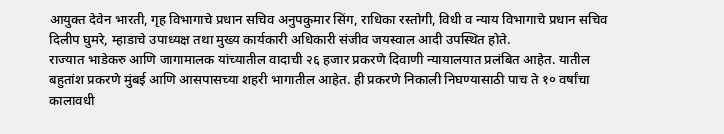आयुक्त देवेन भारती, गृह विभागाचे प्रधान सचिव अनुपकुमार सिंग, राधिका रस्तोगी, विधी व न्याय विभागाचे प्रधान सचिव दिलीप घुमरे, म्हाडाचे उपाध्यक्ष तथा मुख्य कार्यकारी अधिकारी संजीव जयस्वाल आदी उपस्थित होते.
राज्यात भाडेकरु आणि जागामालक यांच्यातील वादाची २६ हजार प्रकरणे दिवाणी न्यायालयात प्रलंबित आहेत. यातील बहुतांश प्रकरणे मुंबई आणि आसपासच्या शहरी भागातील आहेत. ही प्रकरणे निकाली निघण्यासाठी पाच ते १० वर्षांचा कालावधी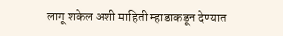लागू शकेल अशी माहिती म्हाडाकडून देण्यात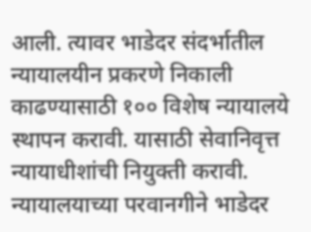आली. त्यावर भाडेदर संदर्भातील न्यायालयीन प्रकरणे निकाली काढण्यासाठी १०० विशेष न्यायालये स्थापन करावी. यासाठी सेवानिवृत्त न्यायाधीशांची नियुक्ती करावी. न्यायालयाच्या परवानगीने भाडेदर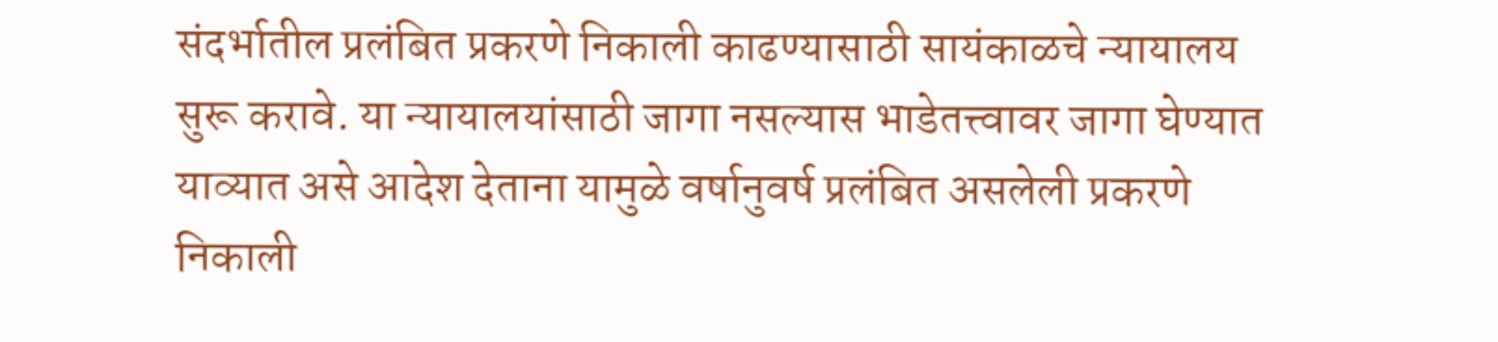संदर्भातील प्रलंबित प्रकरणे निकाली काढण्यासाठी सायंकाळचे न्यायालय सुरू करावे. या न्यायालयांसाठी जागा नसल्यास भाडेतत्त्वावर जागा घेण्यात याव्यात असे आदेश देताना यामुळे वर्षानुवर्ष प्रलंबित असलेली प्रकरणे निकाली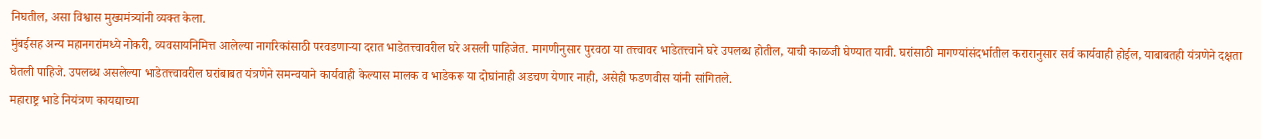निघतील, असा विश्वास मुख्यमंत्र्यांनी व्यक्त केला.
मुंबईसह अन्य महानगरांमध्ये नोकरी, व्यवसायनिमित्त आलेल्या नागरिकांसाठी परवडणाऱ्या दरात भाडेतत्त्वावरील घरे असली पाहिजेत. मागणीनुसार पुरवठा या तत्त्वावर भाडेतत्त्वाने घरे उपलब्ध होतील, याची काळजी घेण्यात यावी. घरांसाठी मागण्यांसंदर्भातील करारानुसार सर्व कार्यवाही होईल, याबाबतही यंत्रणेने दक्षता घेतली पाहिजे. उपलब्ध असलेल्या भाडेतत्त्वावरील घरांबाबत यंत्रणेने समन्वयाने कार्यवाही केल्यास मालक व भाडेकरू या दोघांनाही अडचण येणार नाही, असेही फडणवीस यांनी सांगितले.
महाराष्ट्र भाडे नियंत्रण कायद्याच्या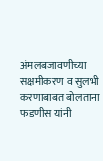अंमलबजावणीच्या सक्षमीकरण व सुलभी करणाबाबत बोलताना फडणीस यांनी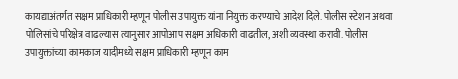कायद्याअंतर्गत सक्षम प्राधिकारी म्हणून पोलीस उपायुक्त यांना नियुक्त करण्याचे आदेश दिले. पोलीस स्टेशन अथवा पोलिसांचे परिक्षेत्र वाढल्यास त्यानुसार आपोआप सक्षम अधिकारी वाढतील, अशी व्यवस्था करावी. पोलीस उपायुक्तांच्या कामकाज यादीमध्ये सक्षम प्राधिकारी म्हणून काम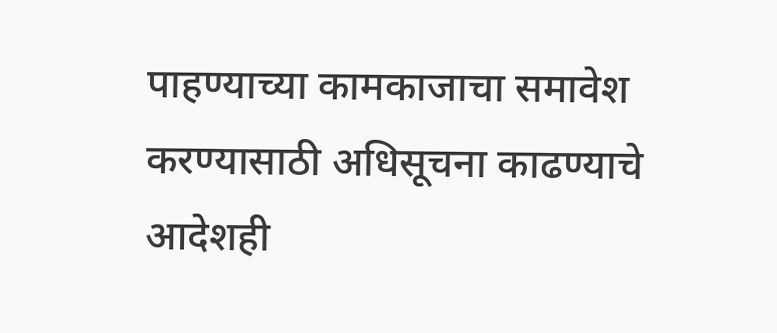पाहण्याच्या कामकाजाचा समावेश करण्यासाठी अधिसूचना काढण्याचे आदेशही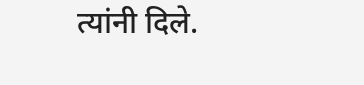त्यांनी दिले.